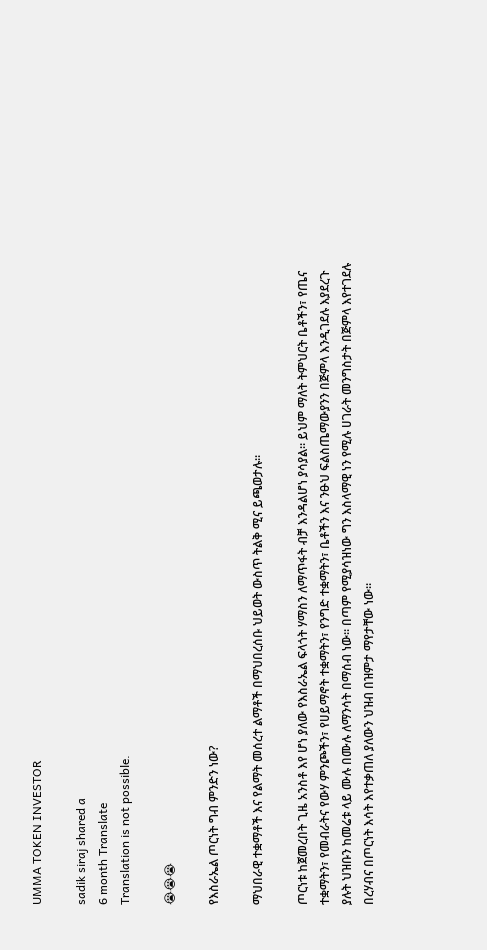UMMA TOKEN INVESTOR

sadik siraj shared a
6 month Translate
Translation is not possible.

😭😭😭

የእስራኤል ጦርነት ግብ ምንድን ነው?

ማህበራዊ ተቋማቶች እና የልማት መሰረተ ልማቶች በማህበረሰቡ ህይወት ውስጥ ትልቅ ሚና ይጫወታሉ።

ጦርነቱ ከጀመረበት ጊዜ አንስቶ እየ ሆነ ያለው የእስራኤል ፍላጎት ሃማስን ለማጥፋት ብቻ እንዳልሆነ ያሳያል። ይህም ማለት ትምህርት ቤቶችን፣ የጤና ተቋማትን፣ የመብራትና የውሃ ምንጮችን፣ የሀይማኖት ተቋማትን፣ የንግድ ተቋማትን፣ ቤቶችን እና ንፁህ ፍልስጤማውያንን በጅምላ እንዲገደሉ እያደረጉ ያሉት ህዝቡን ከመሬቱ ላይ ሙሉ በሙሉ ለማንሳት በማሰብ ነው። በጣም የሚያሳዝነው ግን እስላማዊ ነን የሚሉ ሀገራት መንግስታት በጅምላ እየተገደሉ በረሃብና በጦርነት እሳት እየተቃጠለ ያለውን ህዝብ በዝምታ ማየታቸው ነው።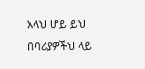አላህ ሆይ ይህ በባሪያዎችህ ላይ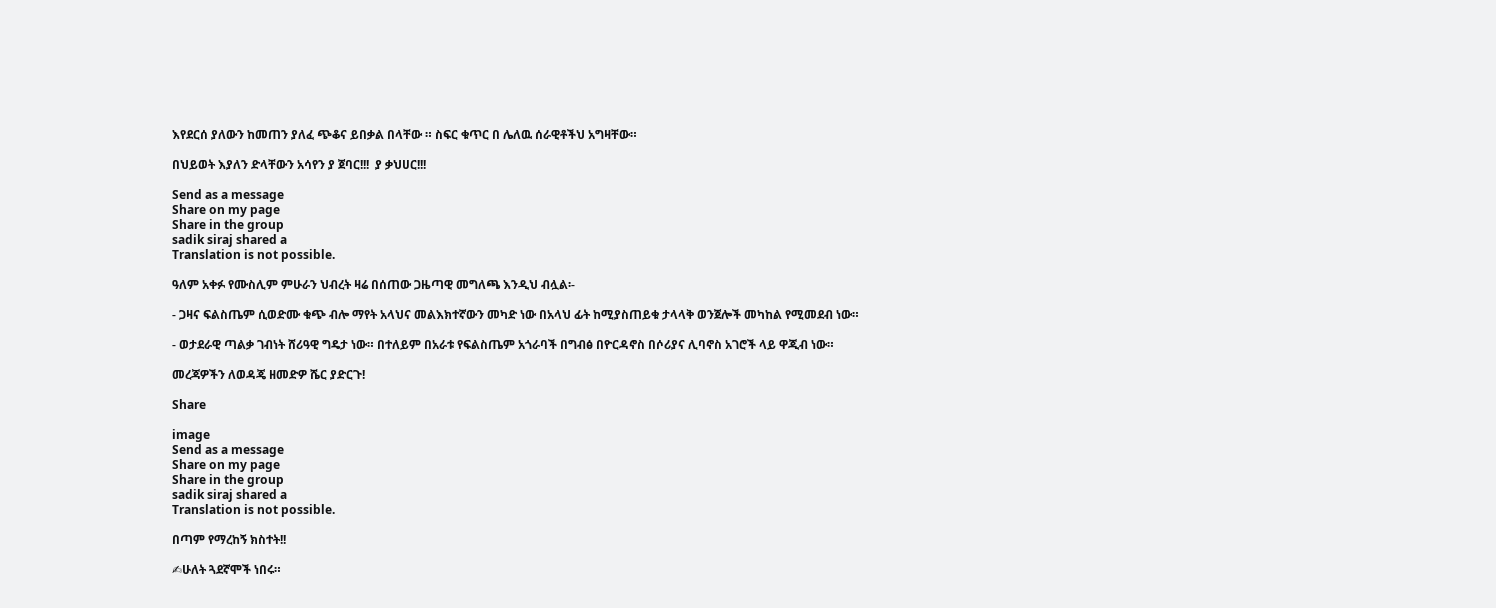እየደርሰ ያለውን ከመጠን ያለፈ ጭቆና ይበቃል በላቸው ። ስፍር ቁጥር በ ሌለዉ ሰራዊቶችህ አግዛቸው።

በህይወት እያለን ድላቸውን አሳየን ያ ጀባር!!!  ያ ቃህሀር!!!

Send as a message
Share on my page
Share in the group
sadik siraj shared a
Translation is not possible.

ዓለም አቀፉ የሙስሊም ምሁራን ህብረት ዛሬ በሰጠው ጋዜጣዊ መግለጫ እንዲህ ብሏል፡-

- ጋዛና ፍልስጤም ሲወድሙ ቁጭ ብሎ ማየት አላህና መልእክተኛውን መካድ ነው በአላህ ፊት ከሚያስጠይቁ ታላላቅ ወንጀሎች መካከል የሚመደብ ነው።

- ወታደራዊ ጣልቃ ገብነት ሸሪዓዊ ግዴታ ነው። በተለይም በአራቱ የፍልስጤም አጎራባች በግብፅ በዮርዳኖስ በሶሪያና ሊባኖስ አገሮች ላይ ዋጂብ ነው።

መረጃዎችን ለወዳጄ ዘመድዎ ሼር ያድርጉ!

Share

image
Send as a message
Share on my page
Share in the group
sadik siraj shared a
Translation is not possible.

በጣም የማረከኝ ክስተት!!

✍ሁለት ጓደኛሞች ነበሩ።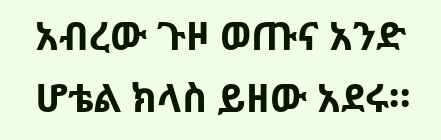አብረው ጉዞ ወጡና አንድ ሆቴል ክላስ ይዘው አደሩ።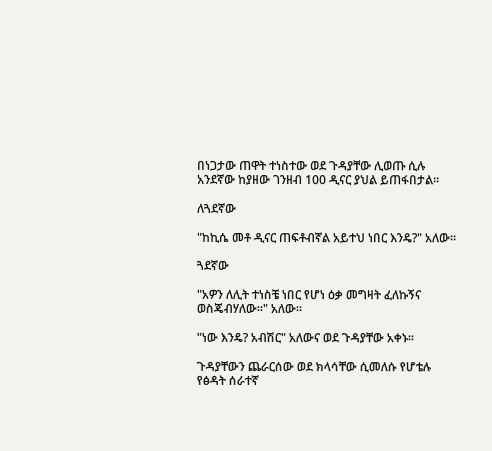በነጋታው ጠዋት ተነስተው ወደ ጉዳያቸው ሊወጡ ሲሉ አንደኛው ከያዘው ገንዘብ 100 ዲናር ያህል ይጠፋበታል።

ለጓደኛው

"ከኪሴ መቶ ዲናር ጠፍቶብኛል አይተህ ነበር እንዴ?" አለው።

ጓደኛው

"አዎን ለሊት ተነስቼ ነበር የሆነ ዕቃ መግዛት ፈለኩኝና ወስጄብሃለው።" አለው።

"ነው እንዴ? አብሽር" አለውና ወደ ጉዳያቸው አቀኑ።

ጉዳያቸውን ጨራርሰው ወደ ክላሳቸው ሲመለሱ የሆቴሉ የፅዳት ሰራተኛ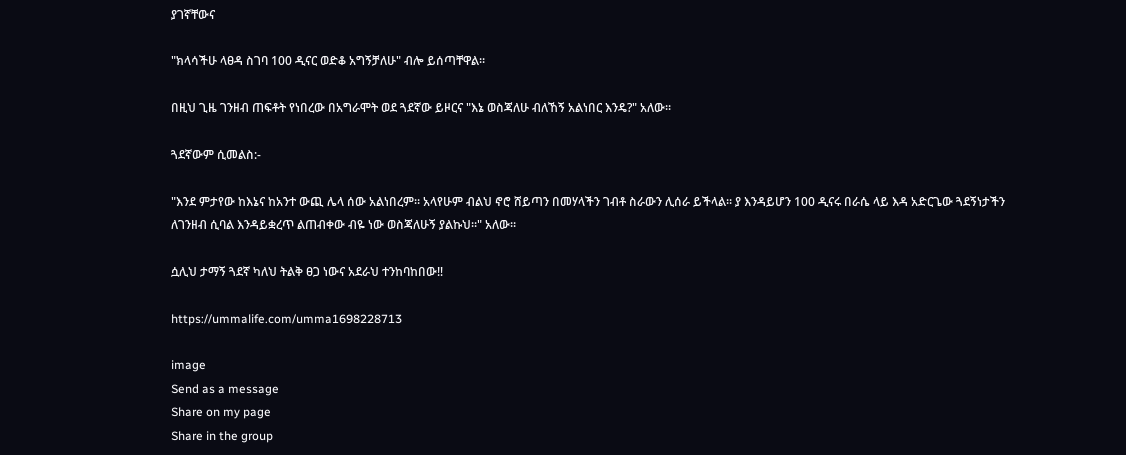ያገኛቸውና

"ክላሳችሁ ላፀዳ ስገባ 100 ዲናር ወድቆ አግኝቻለሁ" ብሎ ይሰጣቸዋል።

በዚህ ጊዜ ገንዘብ ጠፍቶት የነበረው በአግራሞት ወደ ጓደኛው ይዞርና "እኔ ወስጃለሁ ብለኸኝ አልነበር እንዴ?" አለው።

ጓደኛውም ሲመልስ:-

"እንደ ምታየው ከእኔና ከአንተ ውጪ ሌላ ሰው አልነበረም። አላየሁም ብልህ ኖሮ ሸይጣን በመሃላችን ገብቶ ስራውን ሊሰራ ይችላል። ያ እንዳይሆን 100 ዲናሩ በራሴ ላይ እዳ አድርጌው ጓደኝነታችን ለገንዘብ ሲባል እንዳይቋረጥ ልጠብቀው ብዬ ነው ወስጃለሁኝ ያልኩህ።" አለው።

ሷሊህ ታማኝ ጓደኛ ካለህ ትልቅ ፀጋ ነውና አደራህ ተንከባከበው‼

https://ummalife.com/umma1698228713

image
Send as a message
Share on my page
Share in the group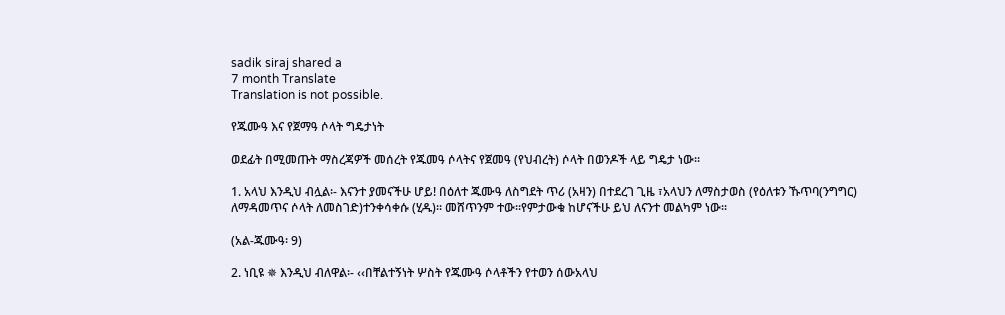sadik siraj shared a
7 month Translate
Translation is not possible.

የጁሙዓ እና የጀማዓ ሶላት ግዴታነት

ወደፊት በሚመጡት ማስረጃዎች መሰረት የጁመዓ ሶላትና የጀመዓ (የህብረት) ሶላት በወንዶች ላይ ግዴታ ነው፡፡

1. አላህ እንዲህ ብሏል፡- እናንተ ያመናችሁ ሆይ! በዕለተ ጁሙዓ ለስግደት ጥሪ (አዛን) በተደረገ ጊዜ ፣አላህን ለማስታወስ (የዕለቱን ኹጥባ(ንግግር) ለማዳመጥና ሶላት ለመስገድ)ተንቀሳቀሱ (ሂዱ)፡፡ መሸጥንም ተው፡፡የምታውቁ ከሆናችሁ ይህ ለናንተ መልካም ነው፡፡

(አል-ጁሙዓ፡ 9)

2. ነቢዩ ✵ እንዲህ ብለዋል፡- ‹‹በቸልተኝነት ሦስት የጁሙዓ ሶላቶችን የተወን ሰውአላህ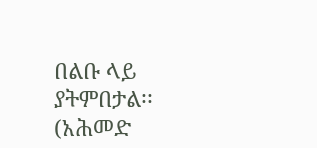በልቡ ላይ ያትምበታል፡፡(አሕመድ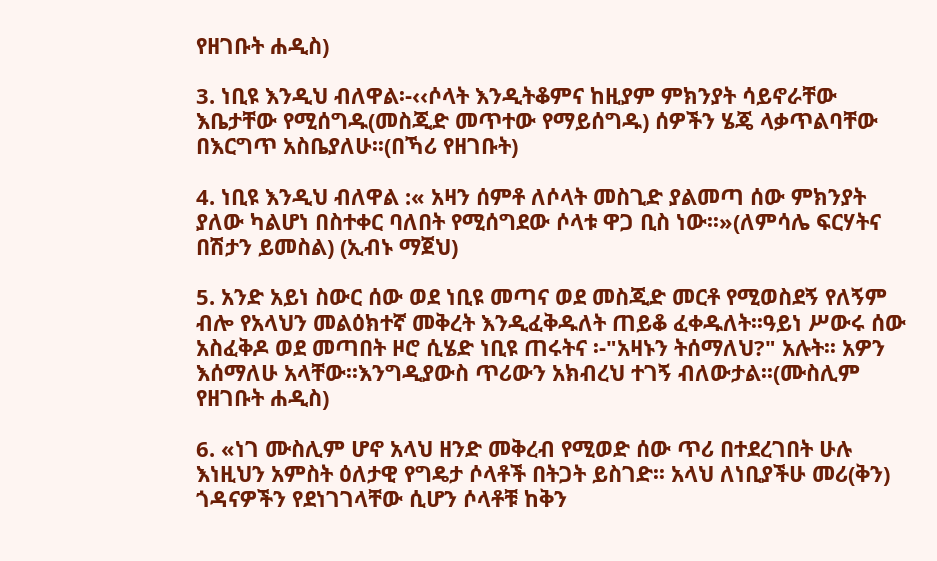የዘገቡት ሐዲስ)

3. ነቢዩ እንዲህ ብለዋል፡-‹‹ሶላት እንዲትቆምና ከዚያም ምክንያት ሳይኖራቸው እቤታቸው የሚሰግዱ(መስጂድ መጥተው የማይሰግዱ) ሰዎችን ሄጄ ላቃጥልባቸው በእርግጥ አስቤያለሁ፡፡(በኻሪ የዘገቡት)

4. ነቢዩ እንዲህ ብለዋል :« አዛን ሰምቶ ለሶላት መስጊድ ያልመጣ ሰው ምክንያት ያለው ካልሆነ በስተቀር ባለበት የሚሰግደው ሶላቱ ዋጋ ቢስ ነው፡፡»(ለምሳሌ ፍርሃትና በሽታን ይመስል) (ኢብኑ ማጀህ)

5. አንድ አይነ ስውር ሰው ወደ ነቢዩ መጣና ወደ መስጂድ መርቶ የሚወስደኝ የለኝም ብሎ የአላህን መልዕክተኛ መቅረት እንዲፈቅዱለት ጠይቆ ፈቀዱለት፡፡ዓይነ ሥውሩ ሰው አስፈቅዶ ወደ መጣበት ዞሮ ሲሄድ ነቢዩ ጠሩትና ፡-"አዛኑን ትሰማለህ?" አሉት፡፡ አዎን እሰማለሁ አላቸው፡፡እንግዲያውስ ጥሪውን አክብረህ ተገኝ ብለውታል፡፡(ሙስሊም የዘገቡት ሐዲስ)

6. «ነገ ሙስሊም ሆኖ አላህ ዘንድ መቅረብ የሚወድ ሰው ጥሪ በተደረገበት ሁሉ እነዚህን አምስት ዕለታዊ የግዴታ ሶላቶች በትጋት ይስገድ፡፡ አላህ ለነቢያችሁ መሪ(ቅን) ጎዳናዎችን የደነገገላቸው ሲሆን ሶላቶቹ ከቅን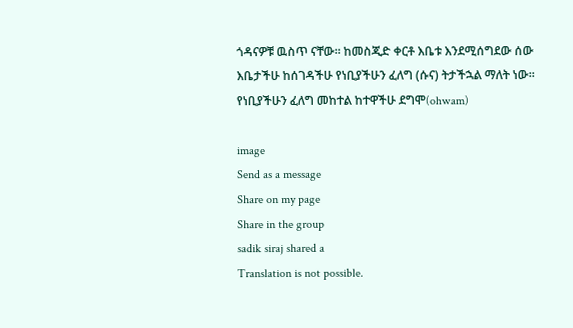ጎዳናዎቹ ዉስጥ ናቸው፡፡ ከመስጂድ ቀርቶ እቤቱ እንደሚሰግደው ሰው እቤታችሁ ከሰገዳችሁ የነቢያችሁን ፈለግ (ሱና) ትታችኋል ማለት ነው፡፡የነቢያችሁን ፈለግ መከተል ከተዋችሁ ደግሞ(ohwam)

image
Send as a message
Share on my page
Share in the group
sadik siraj shared a
Translation is not possible.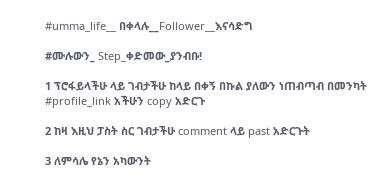#umma_life__ በቀላሉ__Follower__እናሳድግ

#ሙሉውን_ Step_ቀድመው_ያንብቡ!

1 ፕሮፋይላችሁ ላይ ገብታችሁ ከላይ በቀኝ በኩል ያለውን ነጠብጣብ በመንካት #profile_link አችሁን copy አድርጉ

2 ከዛ እዚህ ፓስት ስር ገብታችሁ comment ላይ past አድርጉት

3 ለምሳሌ የኔን አካውንት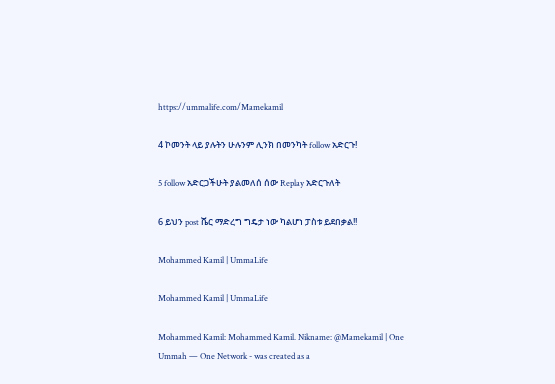https://ummalife.com/Mamekamil

4 ኮመንት ላይ ያሉትን ሁሉንም ሊንክ በመንካት follow አድርጉ!

5 follow አድርጋችሁት ያልመለሰ ሰው Replay አድርጉለት

6 ይህን post ሼር ማድረግ ግዴታ ነው ካልሆነ ፓስቱ ይደበቃል!!

Mohammed Kamil | UmmaLife

Mohammed Kamil | UmmaLife

Mohammed Kamil: Mohammed Kamil. Nikname: @Mamekamil | One Ummah — One Network - was created as a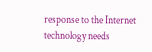response to the Internet technology needs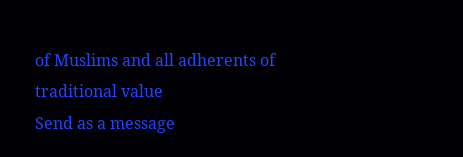of Muslims and all adherents of traditional value
Send as a message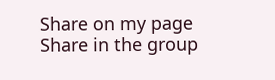Share on my page
Share in the group